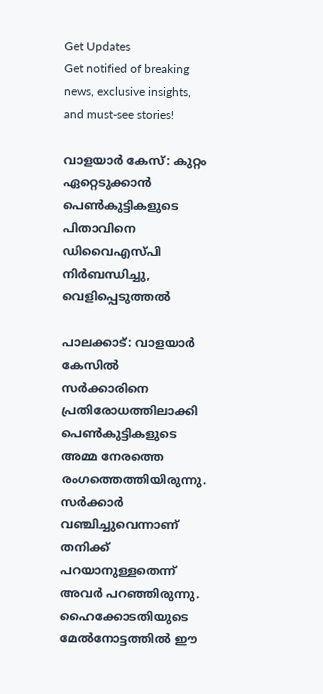Get Updates
Get notified of breaking news, exclusive insights, and must-see stories!

വാളയാർ കേസ്: കുറ്റം ഏറ്റെടുക്കാൻ പെണ്‍കുട്ടികളുടെ പിതാവിനെ ഡിവൈഎസ്പി നിർബന്ധിച്ചു, വെളിപ്പെടുത്തൽ

പാലക്കാട്: വാളയാര്‍ കേസില്‍ സര്‍ക്കാരിനെ പ്രതിരോധത്തിലാക്കി പെണ്‍കുട്ടികളുടെ അമ്മ നേരത്തെ രംഗത്തെത്തിയിരുന്നു. സര്‍ക്കാര്‍ വഞ്ചിച്ചുവെന്നാണ് തനിക്ക് പറയാനുള്ളതെന്ന് അവര്‍ പറഞ്ഞിരുന്നു. ഹൈക്കോടതിയുടെ മേല്‍നോട്ടത്തില്‍ ഈ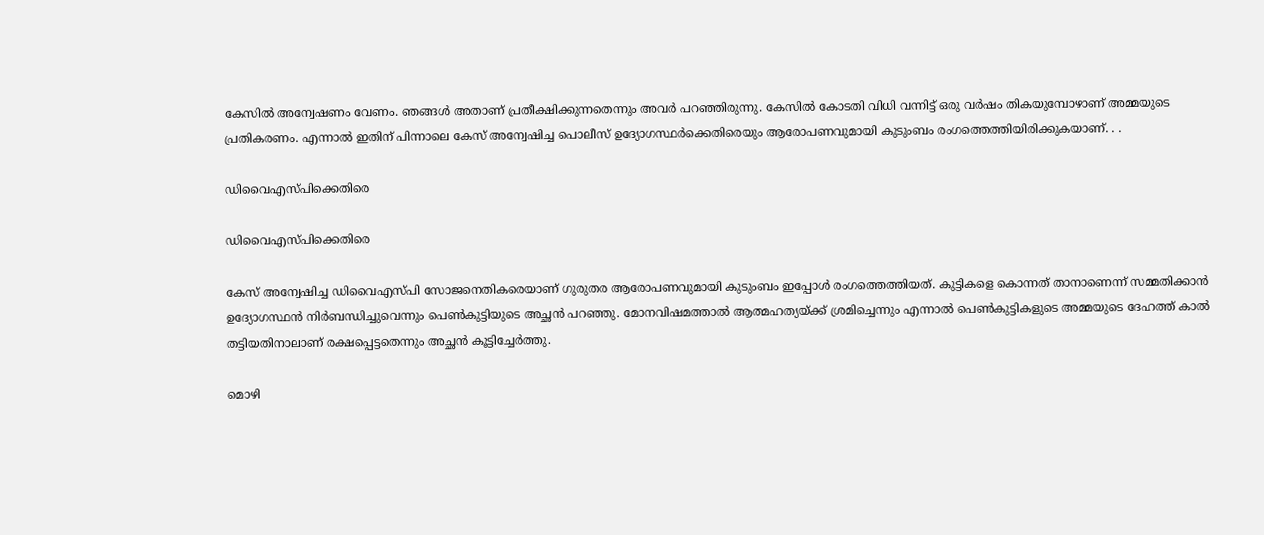കേസില്‍ അന്വേഷണം വേണം. ഞങ്ങള്‍ അതാണ് പ്രതീക്ഷിക്കുന്നതെന്നും അവര്‍ പറഞ്ഞിരുന്നു. കേസില്‍ കോടതി വിധി വന്നിട്ട് ഒരു വര്‍ഷം തികയുമ്പോഴാണ് അമ്മയുടെ പ്രതികരണം. എന്നാല്‍ ഇതിന് പിന്നാലെ കേസ് അന്വേഷിച്ച പൊലീസ് ഉദ്യോഗസ്ഥര്‍ക്കെതിരെയും ആരോപണവുമായി കുടുംബം രംഗത്തെത്തിയിരിക്കുകയാണ്. . .

ഡിവൈഎസ്പിക്കെതിരെ

ഡിവൈഎസ്പിക്കെതിരെ

കേസ് അന്വേഷിച്ച ഡിവൈഎസ്പി സോജനെതികരെയാണ് ഗുരുതര ആരോപണവുമായി കുടുംബം ഇപ്പോള്‍ രംഗത്തെത്തിയത്. കുട്ടികളെ കൊന്നത് താനാണെന്ന് സമ്മതിക്കാന്‍ ഉദ്യോഗസ്ഥന്‍ നിര്‍ബന്ധിച്ചുവെന്നും പെണ്‍കുട്ടിയുടെ അച്ഛന്‍ പറഞ്ഞു. മോനവിഷമത്താല്‍ ആത്മഹത്യയ്ക്ക് ശ്രമിച്ചെന്നും എന്നാല്‍ പെണ്‍കുട്ടികളുടെ അമ്മയുടെ ദേഹത്ത് കാല്‍ തട്ടിയതിനാലാണ് രക്ഷപ്പെട്ടതെന്നും അച്ഛന്‍ കൂട്ടിച്ചേര്‍ത്തു.

മൊഴി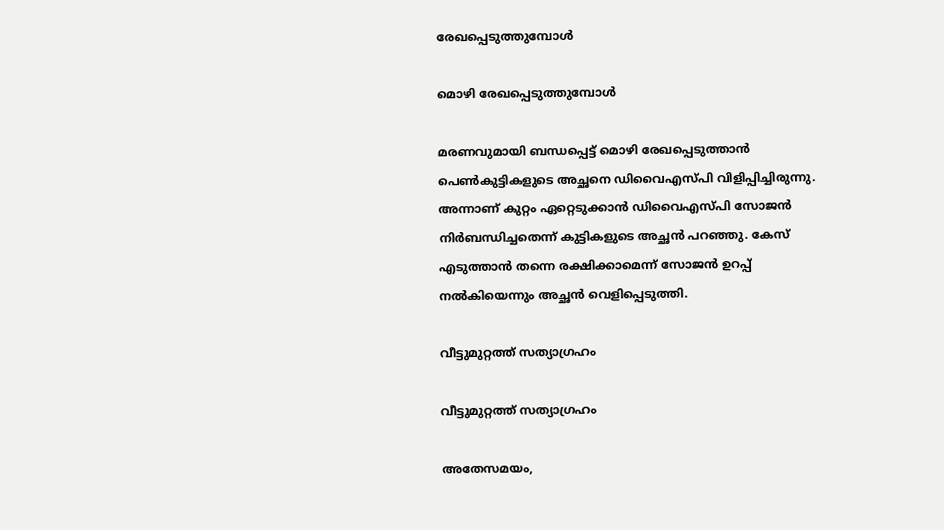രേഖപ്പെടുത്തുമ്പോള്‍

മൊഴി രേഖപ്പെടുത്തുമ്പോള്‍

മരണവുമായി ബന്ധപ്പെട്ട് മൊഴി രേഖപ്പെടുത്താന്‍ പെണ്‍കുട്ടികളുടെ അച്ഛനെ ഡിവൈഎസ്പി വിളിപ്പിച്ചിരുന്നു. അന്നാണ് കുറ്റം ഏറ്റെടുക്കാന്‍ ഡിവൈഎസ്പി സോജന്‍ നിര്‍ബന്ധിച്ചതെന്ന് കുട്ടികളുടെ അച്ഛന്‍ പറഞ്ഞു. കേസ് എടുത്താന്‍ തന്നെ രക്ഷിക്കാമെന്ന് സോജന്‍ ഉറപ്പ് നല്‍കിയെന്നും അച്ഛന്‍ വെളിപ്പെടുത്തി.

വീട്ടുമുറ്റത്ത് സത്യാഗ്രഹം

വീട്ടുമുറ്റത്ത് സത്യാഗ്രഹം

അതേസമയം,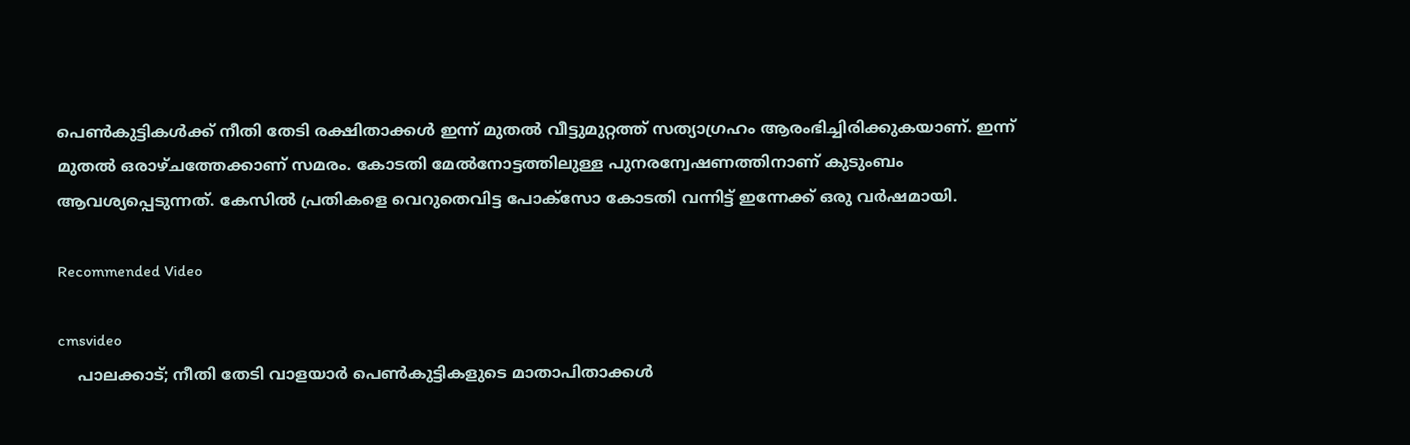പെണ്‍കുട്ടികള്‍ക്ക് നീതി തേടി രക്ഷിതാക്കള്‍ ഇന്ന് മുതല്‍ വീട്ടുമുറ്റത്ത് സത്യാഗ്രഹം ആരംഭിച്ചിരിക്കുകയാണ്. ഇന്ന് മുതല്‍ ഒരാഴ്ചത്തേക്കാണ് സമരം. കോടതി മേല്‍നോട്ടത്തിലുള്ള പുനരന്വേഷണത്തിനാണ് കുടുംബം ആവശ്യപ്പെടുന്നത്. കേസില്‍ പ്രതികളെ വെറുതെവിട്ട പോക്‌സോ കോടതി വന്നിട്ട് ഇന്നേക്ക് ഒരു വര്‍ഷമായി.

Recommended Video

cmsvideo
    പാലക്കാട്; നീതി തേടി വാളയാർ പെൺകുട്ടികളുടെ മാതാപിതാക്കൾ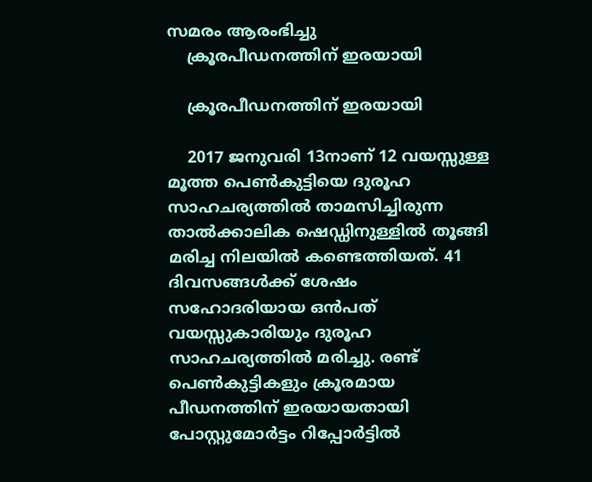സമരം ആരംഭിച്ചു
    ക്രൂരപീഡനത്തിന് ഇരയായി

    ക്രൂരപീഡനത്തിന് ഇരയായി

    2017 ജനുവരി 13നാണ് 12 വയസ്സുള്ള മൂത്ത പെണ്‍കുട്ടിയെ ദുരൂഹ സാഹചര്യത്തില്‍ താമസിച്ചിരുന്ന താല്‍ക്കാലിക ഷെഡ്ഡിനുള്ളില്‍ തൂങ്ങി മരിച്ച നിലയില്‍ കണ്ടെത്തിയത്. 41 ദിവസങ്ങള്‍ക്ക് ശേഷം സഹോദരിയായ ഒന്‍പത് വയസ്സുകാരിയും ദുരൂഹ സാഹചര്യത്തില്‍ മരിച്ചു. രണ്ട് പെണ്‍കുട്ടികളും ക്രൂരമായ പീഡനത്തിന് ഇരയായതായി പോസ്റ്റുമോര്‍ട്ടം റിപ്പോര്‍ട്ടില്‍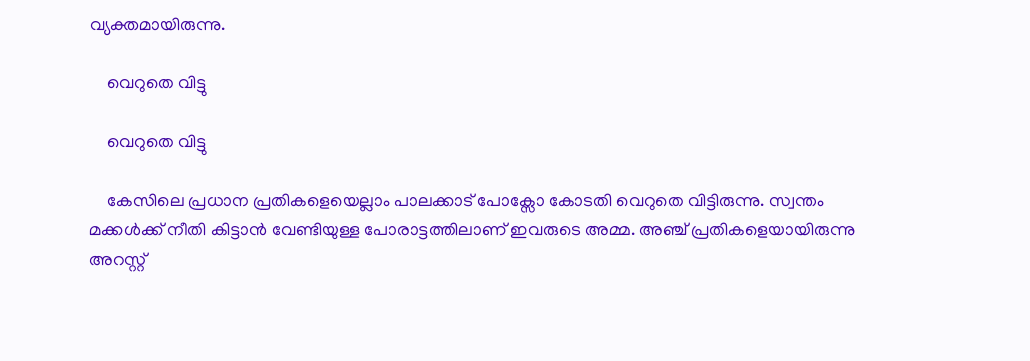വ്യക്തമായിരുന്നു.

    വെറുതെ വിട്ടു

    വെറുതെ വിട്ടു

    കേസിലെ പ്രധാന പ്രതികളെയെല്ലാം പാലക്കാട് പോക്സോ കോടതി വെറുതെ വിട്ടിരുന്നു. സ്വന്തം മക്കള്‍ക്ക് നീതി കിട്ടാന്‍ വേണ്ടിയുള്ള പോരാട്ടത്തിലാണ് ഇവരുടെ അമ്മ. അഞ്ച് പ്രതികളെയായിരുന്നു അറസ്റ്റ്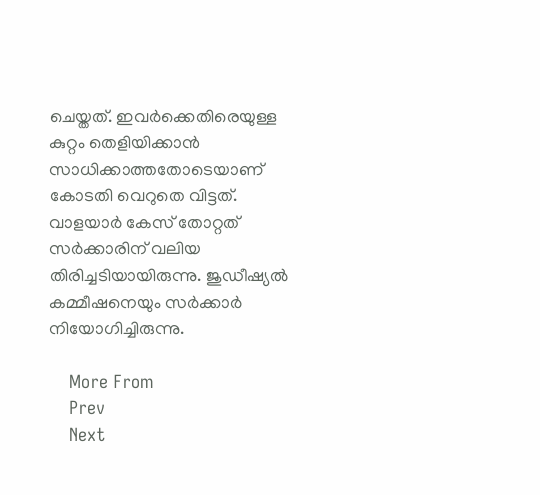ചെയ്തത്. ഇവര്‍ക്കെതിരെയുള്ള കുറ്റം തെളിയിക്കാന്‍ സാധിക്കാത്തതോടെയാണ് കോടതി വെറുതെ വിട്ടത്. വാളയാര്‍ കേസ് തോറ്റത് സര്‍ക്കാരിന് വലിയ തിരിച്ചടിയായിരുന്നു. ജുഡീഷ്യല്‍ കമ്മീഷനെയും സര്‍ക്കാര്‍ നിയോഗിച്ചിരുന്നു.

    More From
    Prev
    Next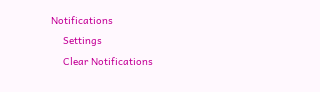Notifications
    Settings
    Clear Notifications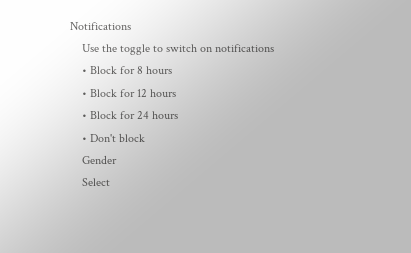Notifications
    Use the toggle to switch on notifications
    • Block for 8 hours
    • Block for 12 hours
    • Block for 24 hours
    • Don't block
    Gender
    Select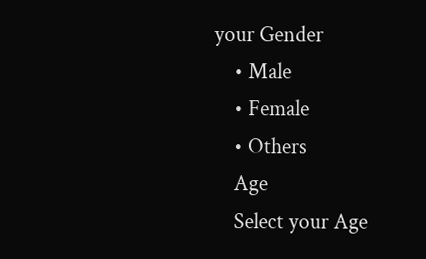your Gender
    • Male
    • Female
    • Others
    Age
    Select your Age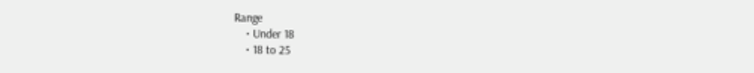Range
    • Under 18
    • 18 to 25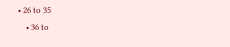• 26 to 35
    • 36 to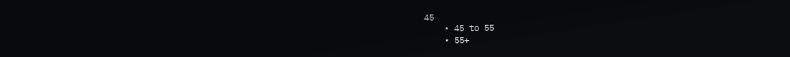45
    • 45 to 55
    • 55+